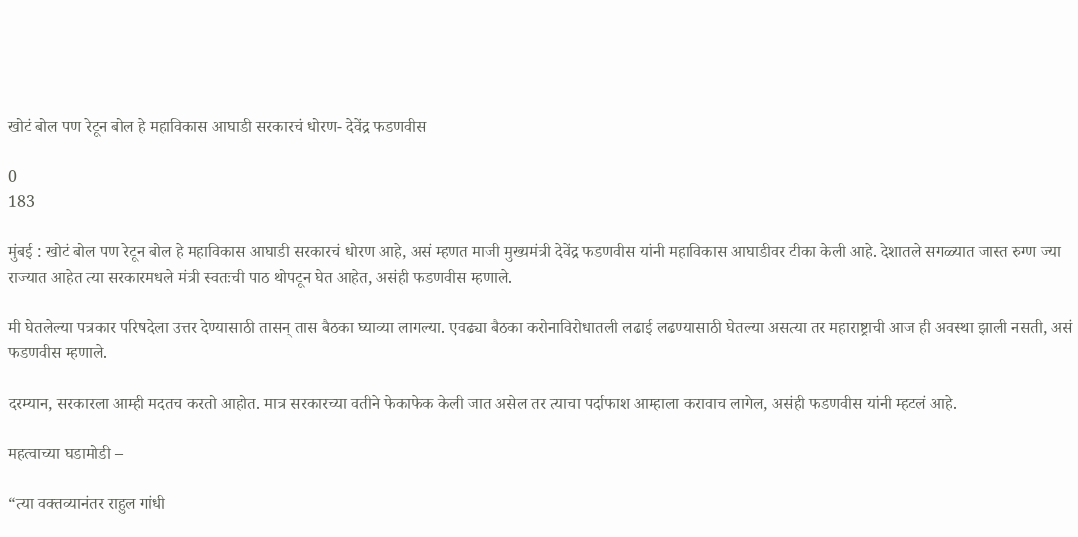खोटं बोल पण रेटून बोल हे महाविकास आघाडी सरकारचं धोरण- देवेंद्र फडणवीस

0
183

मुंबई : खोटं बोल पण रेटून बोल हे महाविकास आघाडी सरकारचं धोरण आहे, असं म्हणत माजी मुख्यमंत्री देवेंद्र फडणवीस यांनी महाविकास आघाडीवर टीका केली आहे. देशातले सगळ्यात जास्त रुग्ण ज्या राज्यात आहेत त्या सरकारमधले मंत्री स्वतःची पाठ थोपटून घेत आहेत, असंही फडणवीस म्हणाले.

मी घेतलेल्या पत्रकार परिषदेला उत्तर देण्यासाठी तासन् तास बैठका घ्याव्या लागल्या. एवढ्या बैठका करोनाविरोधातली लढाई लढण्यासाठी घेतल्या असत्या तर महाराष्ट्राची आज ही अवस्था झाली नसती, असं फडणवीस म्हणाले.

दरम्यान, सरकारला आम्ही मदतच करतो आहोत. मात्र सरकारच्या वतीने फेकाफेक केली जात असेल तर त्याचा पर्दाफाश आम्हाला करावाच लागेल, असंही फडणवीस यांनी म्हटलं आहे.

महत्वाच्या घडामोडी –

“त्या वक्तव्यानंतर राहुल गांधी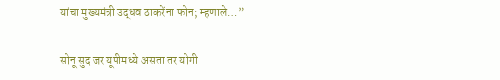यांचा मुख्यमंत्री उद्धव ठाकरेंना फोन; म्हणाले…”

सोनू सुद जर यूपीमध्ये असता तर योगी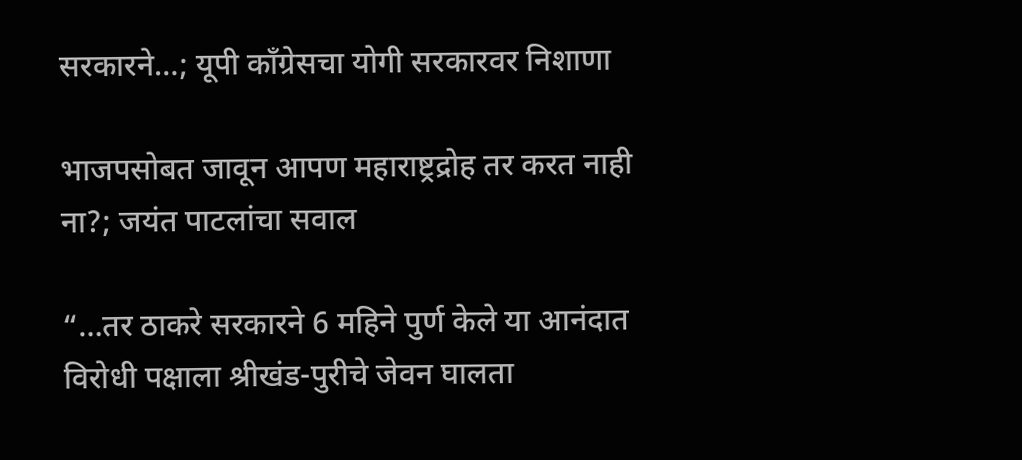सरकारने…; यूपी काँग्रेसचा योगी सरकारवर निशाणा

भाजपसोबत जावून आपण महाराष्ट्रद्रोह तर करत नाही ना?; जयंत पाटलांचा सवाल

“…तर ठाकरे सरकारने 6 महिने पुर्ण केले या आनंदात विरोधी पक्षाला श्रीखंड-पुरीचे जेवन घालता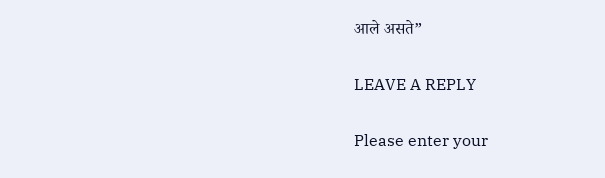आले असते”

LEAVE A REPLY

Please enter your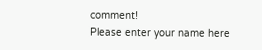comment!
Please enter your name here